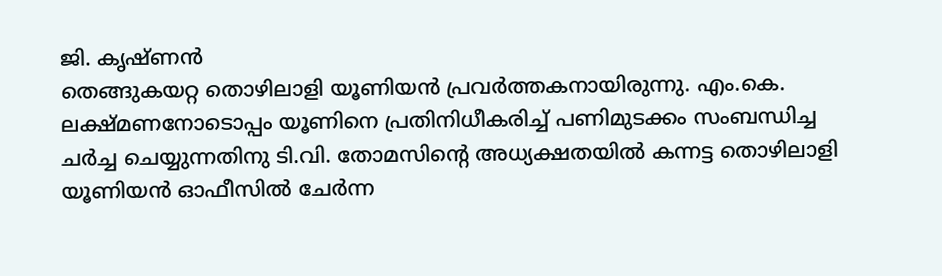ജി. കൃഷ്ണൻ
തെങ്ങുകയറ്റ തൊഴിലാളി യൂണിയൻ പ്രവർത്തകനായിരുന്നു. എം.കെ. ലക്ഷ്മണനോടൊപ്പം യൂണിനെ പ്രതിനിധീകരിച്ച് പണിമുടക്കം സംബന്ധിച്ച ചർച്ച ചെയ്യുന്നതിനു ടി.വി. തോമസിന്റെ അധ്യക്ഷതയിൽ കന്നട്ട തൊഴിലാളി യൂണിയൻ ഓഫീസിൽ ചേർന്ന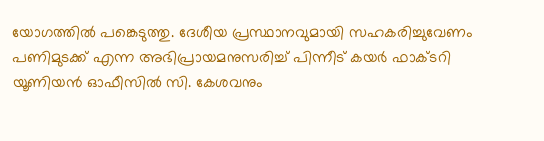യോഗത്തിൽ പങ്കെടുത്തു. ദേശീയ പ്രസ്ഥാനവുമായി സഹകരിച്ചുവേണം പണിമുടക്ക് എന്ന അഭിപ്രായമനുസരിച്ച് പിന്നീട് കയർ ഫാക്ടറി യൂണിയൻ ഓഫീസിൽ സി. കേശവനും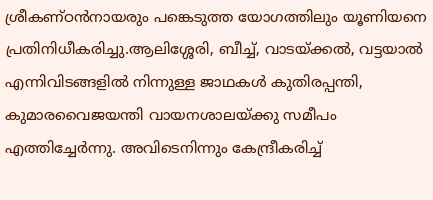ശ്രീകണ്ഠൻനായരും പങ്കെടുത്ത യോഗത്തിലും യൂണിയനെ പ്രതിനിധീകരിച്ചു.ആലിശ്ശേരി, ബീച്ച്, വാടയ്ക്കൽ, വട്ടയാൽ എന്നിവിടങ്ങളിൽ നിന്നുള്ള ജാഥകൾ കുതിരപ്പന്തി, കുമാരവൈജയന്തി വായനശാലയ്ക്കു സമീപം എത്തിച്ചേർന്നു. അവിടെനിന്നും കേന്ദ്രീകരിച്ച്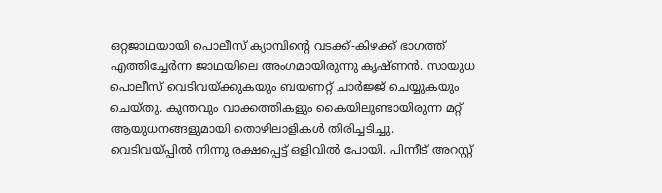ഒറ്റജാഥയായി പൊലീസ് ക്യാമ്പിന്റെ വടക്ക്-കിഴക്ക് ഭാഗത്ത് എത്തിച്ചേർന്ന ജാഥയിലെ അംഗമായിരുന്നു കൃഷ്ണൻ. സായുധ പൊലീസ് വെടിവയ്ക്കുകയും ബയണറ്റ് ചാർജ്ജ് ചെയ്യുകയും ചെയ്തു. കുന്തവും വാക്കത്തികളും കൈയിലുണ്ടായിരുന്ന മറ്റ് ആയുധനങ്ങളുമായി തൊഴിലാളികൾ തിരിച്ചടിച്ചു. വെടിവയ്പ്പിൽ നിന്നു രക്ഷപ്പെട്ട് ഒളിവിൽ പോയി. പിന്നീട് അറസ്റ്റ്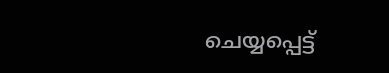ചെയ്യപ്പെട്ട്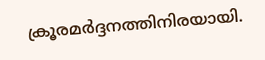ക്രൂരമർദ്ദനത്തിനിരയായി.